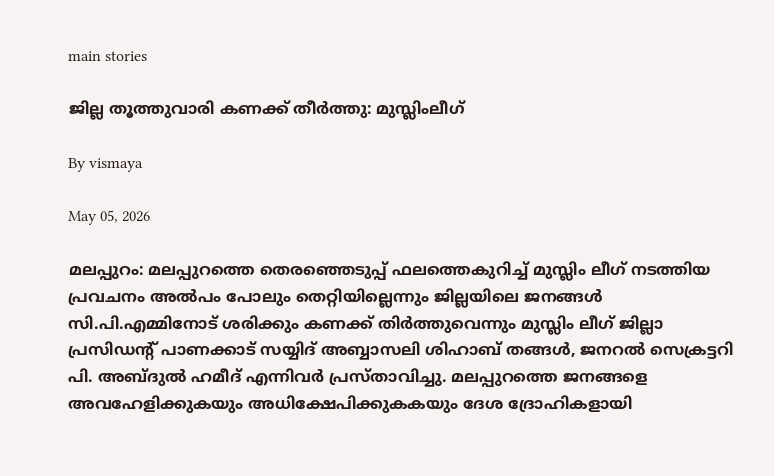main stories

ജില്ല തൂത്തുവാരി കണക്ക് തീര്‍ത്തു: മുസ്ലിംലീഗ്

By vismaya

May 05, 2026

മലപ്പുറം: മലപ്പുറത്തെ തെരഞ്ഞെടുപ്പ് ഫലത്തെകുറിച്ച് മുസ്ലിം ലീഗ് നടത്തിയ പ്രവചനം അല്‍പം പോലും തെറ്റിയില്ലെന്നും ജില്ലയിലെ ജനങ്ങള്‍ സി.പി.എമ്മിനോട് ശരിക്കും കണക്ക് തിര്‍ത്തുവെന്നും മുസ്ലിം ലീഗ് ജില്ലാ പ്രസിഡന്റ് പാണക്കാട് സയ്യിദ് അബ്ബാസലി ശിഹാബ് തങ്ങള്‍, ജനറല്‍ സെക്രട്ടറി പി. അബ്ദുല്‍ ഹമീദ് എന്നിവര്‍ പ്രസ്താവിച്ചു. മലപ്പുറത്തെ ജനങ്ങളെ അവഹേളിക്കുകയും അധിക്ഷേപിക്കുകകയും ദേശ ദ്രോഹികളായി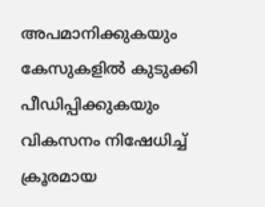അപമാനിക്കുകയും കേസുകളില്‍ കുടുക്കി പീഡിപ്പിക്കുകയും വികസനം നിഷേധിച്ച് ക്രൂരമായ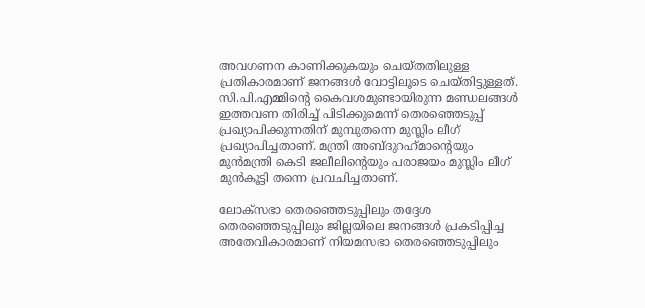അവഗണന കാണിക്കുകയും ചെയ്തതിലുള്ള പ്രതികാരമാണ് ജനങ്ങള്‍ വോട്ടിലൂടെ ചെയ്തിട്ടുള്ളത്. സി.പി.എമ്മിന്റെ കൈവശമുണ്ടായിരുന്ന മണ്ഡലങ്ങള്‍ ഇത്തവണ തിരിച്ച് പിടിക്കുമെന്ന് തെരഞ്ഞെടുപ്പ് പ്രഖ്യാപിക്കുന്നതിന് മുമ്പുതന്നെ മുസ്ലിം ലീഗ് പ്രഖ്യാപിച്ചതാണ്. മന്ത്രി അബ്ദുറഹ്‌മാന്റെയും മുന്‍മന്ത്രി കെടി ജലീലിന്റെയും പരാജയം മുസ്ലിം ലീഗ് മുന്‍കൂട്ടി തന്നെ പ്രവചിച്ചതാണ്.

ലോക്‌സഭാ തെരഞ്ഞെടുപ്പിലും തദ്ദേശ തെരഞ്ഞെടുപ്പിലും ജില്ലയിലെ ജനങ്ങള്‍ പ്രകടിപ്പിച്ച അതേവികാരമാണ് നിയമസഭാ തെരഞ്ഞെടുപ്പിലും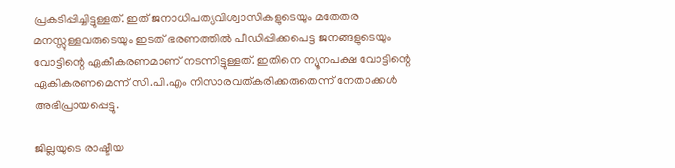പ്രകടിപ്പിച്ചിട്ടുള്ളത്. ഇത് ജനാധിപത്യവിശ്വാസികളുടെയും മതേതര മനസ്സുള്ളവരുടെയും ഇടത് ഭരണത്തില്‍ പീഡിപ്പിക്കപെട്ട ജനങ്ങളുടെയും വോട്ടിന്റെ ഏകീകരണമാണ് നടന്നിട്ടുള്ളത്. ഇതിനെ ന്യൂനപക്ഷ വോട്ടിന്റെ ഏകികരണമെന്ന് സി.പി.എം നിസാരവത്കരിക്കരുതെന്ന് നേതാക്കള്‍ അഭിപ്രായപ്പെട്ടു.

ജില്ലയുടെ രാഷ്ടീയ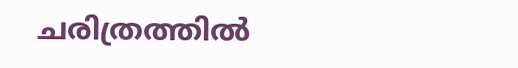ചരിത്രത്തില്‍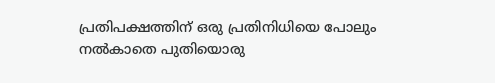പ്രതിപക്ഷത്തിന് ഒരു പ്രതിനിധിയെ പോലും നല്‍കാതെ പുതിയൊരു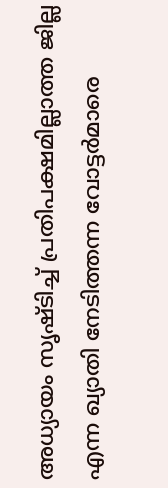അധ്യായം സൃഷ്ടിച്ച് പ്രതിപക്ഷമില്ലാത്ത ജില്ല എന്ന ഖ്യാതി നേടിത്തന്ന വോട്ടര്‍മാരെ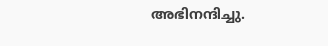അഭിനന്ദിച്ചു.